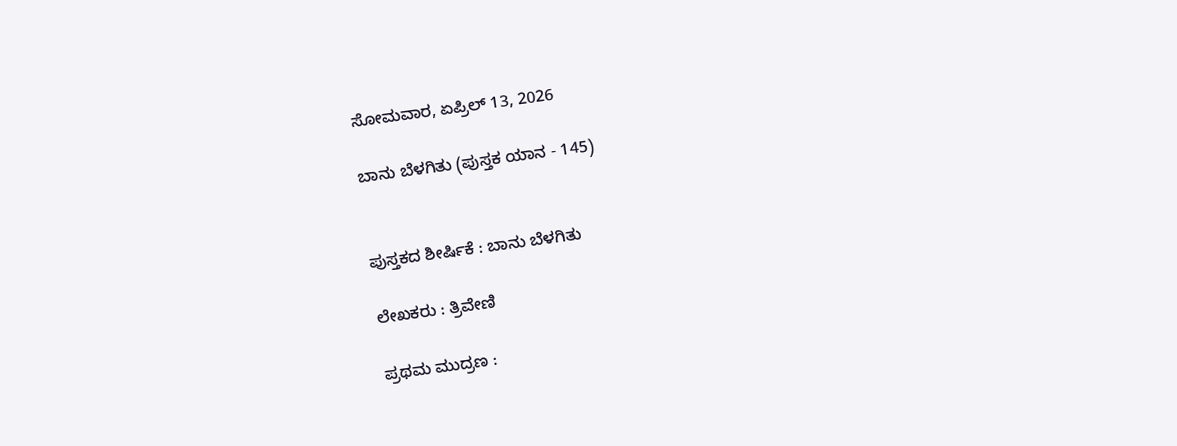ಸೋಮವಾರ, ಏಪ್ರಿಲ್ 13, 2026

ಬಾನು ಬೆಳಗಿತು (ಪುಸ್ತಕ ಯಾನ - 145)


ಪುಸ್ತಕದ ಶೀರ್ಷಿಕೆ : ಬಾನು ಬೆಳಗಿತು

ಲೇಖಕರು : ತ್ರಿವೇಣಿ

ಪ್ರಥಮ ಮುದ್ರಣ :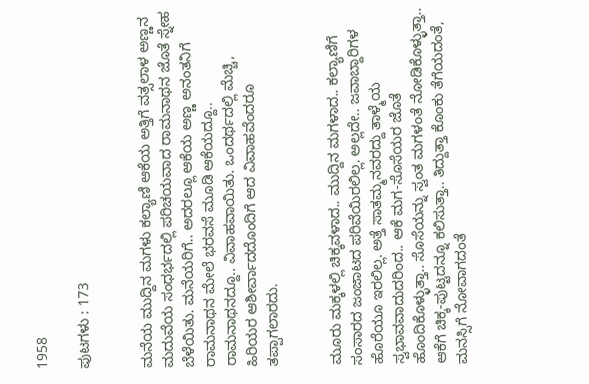1958

ಪುಟಗಳು : 173


ಮನೆಯ ಮುದ್ದಿನ ಮಗಳು ಕಲ್ಯಾಣಿ ಆಕೆಯ ಅತ್ತಿಗೆ ವತ್ಸಲಾಳ ಅಣ್ಣನ ಮದುವೆಯ ಸಂಧರ್ಭದಲ್ಲಿ ಪರಿಚಯವಾದ ರಾಮನಾಥನ ಜೊತೆ ಸ್ನೇಹ ಬೆಳೆಯಿತು. ಮನೆಯರಿಗೆ.. ಅದರಲ್ಲೂ ಆಕೆಯ ಅಣ್ಣ ಅನಂತನಿಗೆ ರಾಮನಾಥನ ಮೇಲೆ ಭರವಸೆ ಮೂಡಿ ಆಕೆಯದ್ದೂ.. ರಾಮನಾಥನದ್ದೂ.. ವಿವಾಹವಾಯಿತು. ಒಂದರ್ಥದಲ್ಲಿ ಮೆಚ್ಚಿ, ಹಿರಿಯರ ಆಶೀರ್ವಾದದೊಂದಿಗೆ ಆದ ವಿವಾಹವೆಂದರೂ ತಪ್ಪಾಗಲಾರದು.


ಮೂರು ಮಕ್ಕಳಲ್ಲಿ ಚಿಕ್ಕವಳಾದ.. ಮುದ್ದಿನ ಮಗಳಾದ.. ಕಲ್ಯಾಣಿಗೆ ಸಂಸಾರದ ಜಂಜಾಟದ ಪರಿವೆಯಿರಲಿಲ್ಲ. ಅಲ್ಲದೇ.. ಜವಾಬ್ದಾರಿಗಳ ಹೊರೆಯೂ ಇರಲಿಲ್ಲ. ಅತ್ತೆ ಸಾತಮ್ಮನವರದ್ದು ತಾಳ್ಮೆಯ ಸ್ವಭಾವವಾದುದರಿಂದ.. ಆಕೆ ಮಗ-ಸೊಸೆಯರ ಜೊತೆ ಹೊಂದಿಕೊಳ್ಳುತ್ತಾ.. ಸೊಸೆಯನ್ನು ಸ್ವಂತ ಮಗಳಂತೆ ನೋಡಿಕೊಳ್ಳುತ್ತಾ.. ಆಕೆಗೆ ಚಿಕ್ಕ-ಪುಟ್ಟದನ್ನೂ ಕಲಿಸುತ್ತಾ.. ತಿದ್ದುತ್ತಾ ಕೊಂಕು ತೆಗೆಯದಂತೆ, ಮನಸ್ಸಿಗೆ ನೋವಾಗದಂತೆ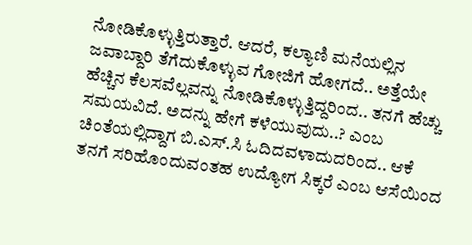ನೋಡಿಕೊಳ್ಳುತ್ತಿರುತ್ತಾರೆ. ಆದರೆ, ಕಲ್ಯಾಣಿ ಮನೆಯಲ್ಲಿನ ಜವಾಬ್ದಾರಿ ತೆಗೆದುಕೊಳ್ಳುವ ಗೋಜಿಗೆ ಹೋಗದೆ.. ಅತ್ತೆಯೇ ಹೆಚ್ಚಿನ ಕೆಲಸವೆಲ್ಲವನ್ನು ನೋಡಿಕೊಳ್ಳುತ್ತಿದ್ದರಿಂದ.. ತನಗೆ ಹೆಚ್ಚು ಸಮಯವಿದೆ. ಅದನ್ನು ಹೇಗೆ ಕಳೆಯುವುದು..? ಎಂಬ ಚಿಂತೆಯಲ್ಲಿದ್ದಾಗ ಬಿ.ಎಸ್.ಸಿ ಓದಿದವಳಾದುದರಿಂದ.. ಆಕೆ ತನಗೆ ಸರಿಹೊಂದುವಂತಹ ಉದ್ಯೋಗ ಸಿಕ್ಕರೆ ಎಂಬ ಆಸೆಯಿಂದ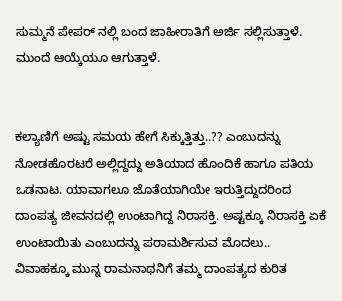ಸುಮ್ಮನೆ ಪೇಪರ್ ನಲ್ಲಿ ಬಂದ ಜಾಹೀರಾತಿಗೆ ಅರ್ಜಿ ಸಲ್ಲಿಸುತ್ತಾಳೆ. ಮುಂದೆ ಆಯ್ಕೆಯೂ ಆಗುತ್ತಾಳೆ.


ಕಲ್ಯಾಣಿಗೆ ಅಷ್ಟು ಸಮಯ ಹೇಗೆ ಸಿಕ್ಕುತ್ತಿತ್ತು..?? ಎಂಬುದನ್ನು ನೋಡಹೊರಟರೆ ಅಲ್ಲಿದ್ದದ್ದು ಅತಿಯಾದ ಹೊಂದಿಕೆ ಹಾಗೂ ಪತಿಯ ಒಡನಾಟ. ಯಾವಾಗಲೂ ಜೊತೆಯಾಗಿಯೇ ಇರುತ್ತಿದ್ದುದರಿಂದ ದಾಂಪತ್ಯ ಜೀವನದಲ್ಲಿ ಉಂಟಾಗಿದ್ದ ನಿರಾಸಕ್ತಿ. ಅಷ್ಟಕ್ಕೂ ನಿರಾಸಕ್ತಿ ಏಕೆ ಉಂಟಾಯಿತು ಎಂಬುದನ್ನು ಪರಾಮರ್ಶಿಸುವ ಮೊದಲು.. ವಿವಾಹಕ್ಕೂ ಮುನ್ನ ರಾಮನಾಥನಿಗೆ ತಮ್ಮ ದಾಂಪತ್ಯದ ಕುರಿತ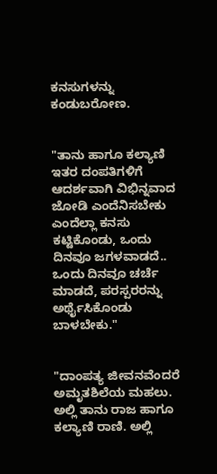ಕನಸುಗಳನ್ನು ಕಂಡುಬರೋಣ.


"ತಾನು ಹಾಗೂ ಕಲ್ಯಾಣಿ ಇತರ ದಂಪತಿಗಳಿಗೆ ಆದರ್ಶವಾಗಿ ವಿಭಿನ್ನವಾದ ಜೋಡಿ ಎಂದೆನಿಸಬೇಕು ಎಂದೆಲ್ಲಾ ಕನಸು ಕಟ್ಟಿಕೊಂಡು, ಒಂದು ದಿನವೂ ಜಗಳವಾಡದೆ.. ಒಂದು ದಿನವೂ ಚರ್ಚೆ ಮಾಡದೆ, ಪರಸ್ಪರರನ್ನು ಅರ್ಥೈಸಿಕೊಂಡು ಬಾಳಬೇಕು."


"ದಾಂಪತ್ಯ ಜೀವನವೆಂದರೆ ಅಮೃತಶಿಲೆಯ ಮಹಲು. ಅಲ್ಲಿ ತಾನು ರಾಜ ಹಾಗೂ ಕಲ್ಯಾಣಿ ರಾಣಿ. ಅಲ್ಲಿ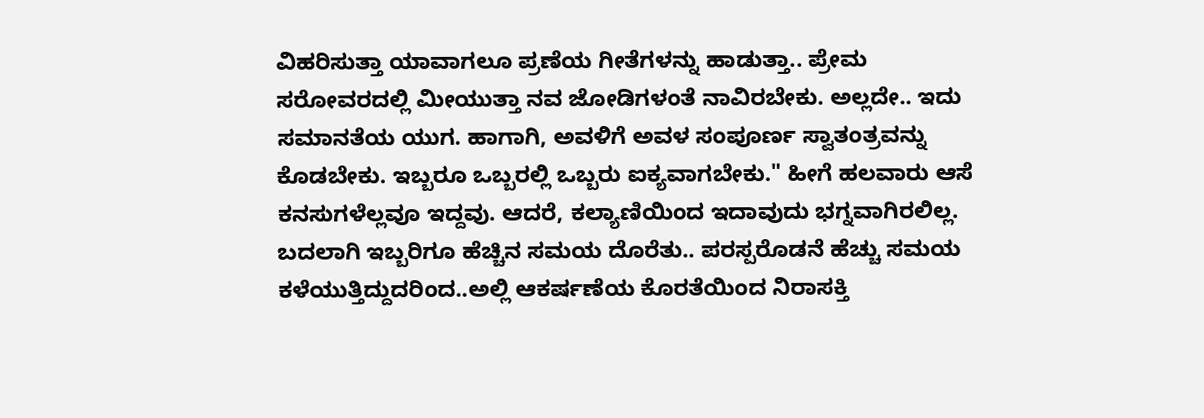ವಿಹರಿಸುತ್ತಾ ಯಾವಾಗಲೂ ಪ್ರಣೆಯ ಗೀತೆಗಳನ್ನು ಹಾಡುತ್ತಾ.. ಪ್ರೇಮ ಸರೋವರದಲ್ಲಿ ಮೀಯುತ್ತಾ ನವ ಜೋಡಿಗಳಂತೆ ನಾವಿರಬೇಕು. ಅಲ್ಲದೇ.. ಇದು ಸಮಾನತೆಯ ಯುಗ. ಹಾಗಾಗಿ, ಅವಳಿಗೆ ಅವಳ ಸಂಪೂರ್ಣ ಸ್ವಾತಂತ್ರವನ್ನು ಕೊಡಬೇಕು. ಇಬ್ಬರೂ ಒಬ್ಬರಲ್ಲಿ ಒಬ್ಬರು ಐಕ್ಯವಾಗಬೇಕು." ಹೀಗೆ ಹಲವಾರು ಆಸೆ ಕನಸುಗಳೆಲ್ಲವೂ ಇದ್ದವು. ಆದರೆ, ಕಲ್ಯಾಣಿಯಿಂದ ಇದಾವುದು ಭಗ್ನವಾಗಿರಲಿಲ್ಲ. ಬದಲಾಗಿ ಇಬ್ಬರಿಗೂ ಹೆಚ್ಚಿನ ಸಮಯ ದೊರೆತು.. ಪರಸ್ಪರೊಡನೆ ಹೆಚ್ಚು ಸಮಯ ಕಳೆಯುತ್ತಿದ್ದುದರಿಂದ..ಅಲ್ಲಿ ಆಕರ್ಷಣೆಯ ಕೊರತೆಯಿಂದ ನಿರಾಸಕ್ತಿ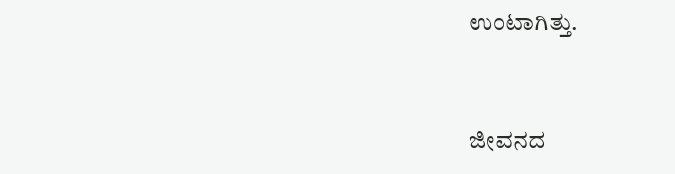ಉಂಟಾಗಿತ್ತು.


ಜೀವನದ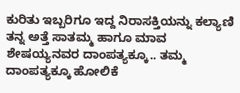ಕುರಿತು ಇಬ್ಬರಿಗೂ ಇದ್ದ ನಿರಾಸಕ್ತಿಯನ್ನು ಕಲ್ಯಾಣಿ ತನ್ನ ಅತ್ತೆ ಸಾತಮ್ಮ ಹಾಗೂ ಮಾವ ಶೇಷಯ್ಯನವರ ದಾಂಪತ್ಯಕ್ಕೂ.. ತಮ್ಮ ದಾಂಪತ್ಯಕ್ಕೂ ಹೋಲಿಕೆ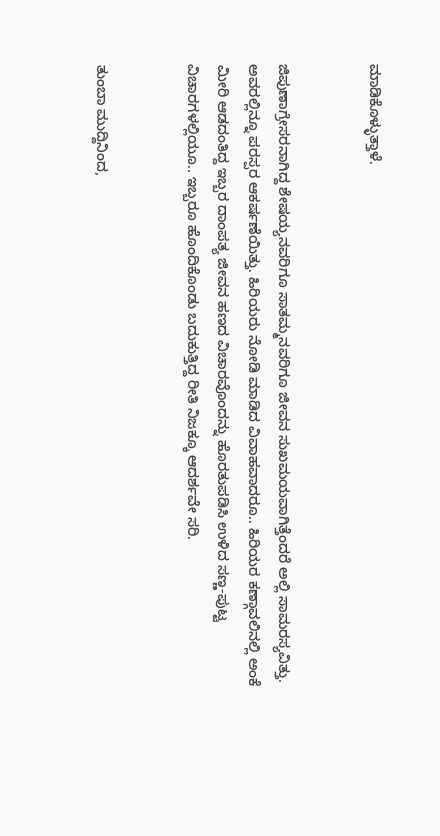ಮಾಡಿಕೊಳ್ಳುತ್ತಾಳೆ.


ಜಿಪುಣಾಗ್ರೇಸರನಾಗಿದ್ದ ಶೇಷಯ್ಯನವರಿಗೂ ಸಾತಮ್ಮನವರಿಗೂ ಜೀವನ ಸುಖಮಯವಾಗಿತ್ತೆಂದರೆ ಅಲ್ಲಿ ಸಾಮರಸ್ಯವಿತ್ತು. ಅವರಲ್ಲಿನ್ನೂ ಪರಸ್ಪರ ಆಕರ್ಷಣೆಯಿತ್ತು. ಹಿರಿಯರು ನೋಡಿ ಮಾಡಿದ ವಿವಾಹವಾದರೂ.. ಹಿರಿಯರ ಕಣ್ಗಾವಲಿನಲ್ಲಿ ಅಂಕೆ ಮೀರಿ ಆಡದಂತಿದ್ದ ಇಬ್ಬರ ದಾಂಪತ್ಯ ಜೀವನ ಹಣದ ವಿಚಾರವೊಂದನ್ನು ಹೊರತುಪಡಿಸಿ ಉಳಿದ ಸಣ್ಣ-ಪುಟ್ಟ ವಿಚಾರಗಳಲ್ಲಿಯೂ.. ಇಬ್ಬರೂ ಹೊಂದಿಕೊಂಡು ಬದುಕುತ್ತಿದ್ದ ರೀತಿ ನಿಜಕ್ಕೂ ಆದರ್ಶವೇ ಸರಿ.


ತುಂಬಾ ಮುದ್ದಿನಿಂದ,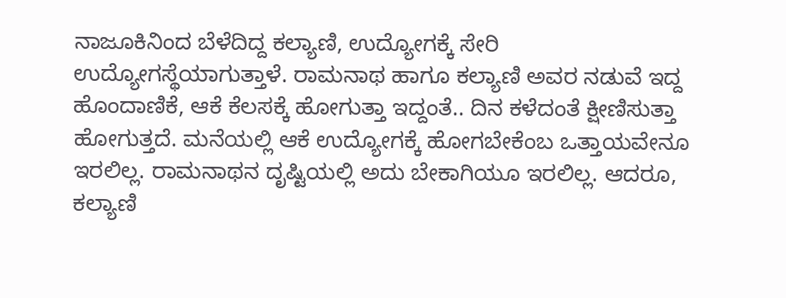ನಾಜೂಕಿನಿಂದ ಬೆಳೆದಿದ್ದ ಕಲ್ಯಾಣಿ, ಉದ್ಯೋಗಕ್ಕೆ ಸೇರಿ ಉದ್ಯೋಗಸ್ಥೆಯಾಗುತ್ತಾಳೆ. ರಾಮನಾಥ ಹಾಗೂ ಕಲ್ಯಾಣಿ ಅವರ ನಡುವೆ ಇದ್ದ ಹೊಂದಾಣಿಕೆ, ಆಕೆ ಕೆಲಸಕ್ಕೆ ಹೋಗುತ್ತಾ ಇದ್ದಂತೆ.. ದಿನ ಕಳೆದಂತೆ ಕ್ಷೀಣಿಸುತ್ತಾ ಹೋಗುತ್ತದೆ. ಮನೆಯಲ್ಲಿ ಆಕೆ ಉದ್ಯೋಗಕ್ಕೆ ಹೋಗಬೇಕೆಂಬ ಒತ್ತಾಯವೇನೂ ಇರಲಿಲ್ಲ. ರಾಮನಾಥನ ದೃಷ್ಟಿಯಲ್ಲಿ ಅದು ಬೇಕಾಗಿಯೂ ಇರಲಿಲ್ಲ. ಆದರೂ, ಕಲ್ಯಾಣಿ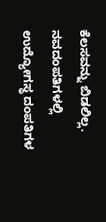ಕೆಲಸವನ್ನು ಬಿಡಲಿಲ್ಲ. ನವದಂಪತಿಗಳಲ್ಲಿ ಉದ್ಯೋಗಸ್ಥ ದಂಪತಿಗಳ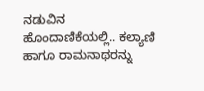ನಡುವಿನ ಹೊಂದಾಣಿಕೆಯಲ್ಲಿ.. ಕಲ್ಯಾಣಿ ಹಾಗೂ ರಾಮನಾಥರನ್ನು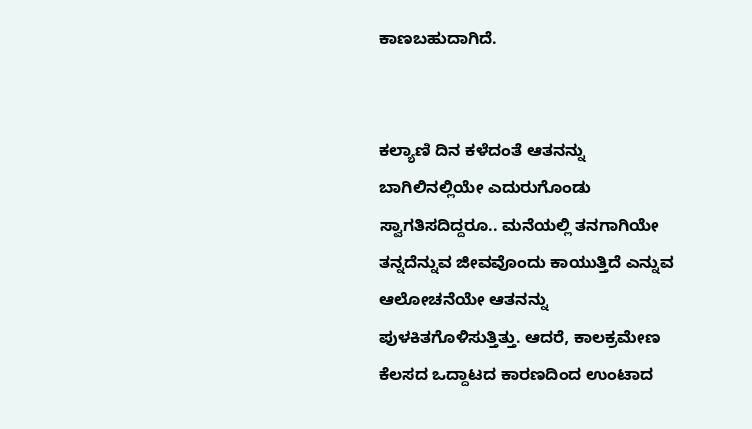ಕಾಣಬಹುದಾಗಿದೆ.


ಕಲ್ಯಾಣಿ ದಿನ ಕಳೆದಂತೆ ಆತನನ್ನು ಬಾಗಿಲಿನಲ್ಲಿಯೇ ಎದುರುಗೊಂಡು ಸ್ವಾಗತಿಸದಿದ್ದರೂ.. ಮನೆಯಲ್ಲಿ ತನಗಾಗಿಯೇ ತನ್ನದೆನ್ನುವ ಜೀವವೊಂದು ಕಾಯುತ್ತಿದೆ ಎನ್ನುವ ಆಲೋಚನೆಯೇ ಆತನನ್ನು ಪುಳಕಿತಗೊಳಿಸುತ್ತಿತ್ತು. ಆದರೆ, ಕಾಲಕ್ರಮೇಣ ಕೆಲಸದ ಒದ್ದಾಟದ ಕಾರಣದಿಂದ ಉಂಟಾದ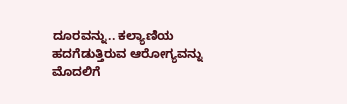ದೂರವನ್ನು.. ಕಲ್ಯಾಣಿಯ ಹದಗೆಡುತ್ತಿರುವ ಆರೋಗ್ಯವನ್ನು ಮೊದಲಿಗೆ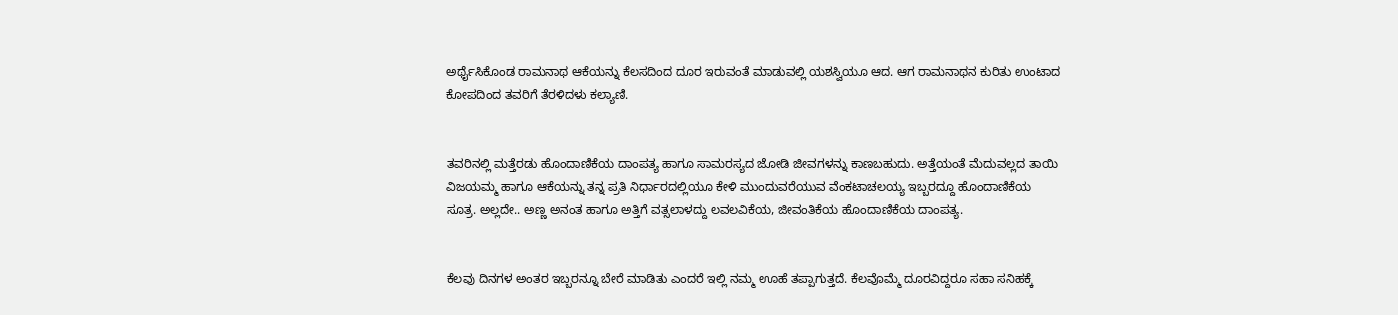ಅರ್ಥೈಸಿಕೊಂಡ ರಾಮನಾಥ ಆಕೆಯನ್ನು ಕೆಲಸದಿಂದ ದೂರ ಇರುವಂತೆ ಮಾಡುವಲ್ಲಿ ಯಶಸ್ವಿಯೂ ಆದ. ಆಗ ರಾಮನಾಥನ ಕುರಿತು ಉಂಟಾದ ಕೋಪದಿಂದ ತವರಿಗೆ ತೆರಳಿದಳು ಕಲ್ಯಾಣಿ.


ತವರಿನಲ್ಲಿ ಮತ್ತೆರಡು ಹೊಂದಾಣಿಕೆಯ ದಾಂಪತ್ಯ ಹಾಗೂ ಸಾಮರಸ್ಯದ ಜೋಡಿ ಜೀವಗಳನ್ನು ಕಾಣಬಹುದು. ಅತ್ತೆಯಂತೆ ಮೆದುವಲ್ಲದ ತಾಯಿ ವಿಜಯಮ್ಮ ಹಾಗೂ ಆಕೆಯನ್ನು ತನ್ನ ಪ್ರತಿ ನಿರ್ಧಾರದಲ್ಲಿಯೂ ಕೇಳಿ ಮುಂದುವರೆಯುವ ವೆಂಕಟಾಚಲಯ್ಯ ಇಬ್ಬರದ್ದೂ ಹೊಂದಾಣಿಕೆಯ ಸೂತ್ರ. ಅಲ್ಲದೇ.. ಅಣ್ಣ ಅನಂತ ಹಾಗೂ ಅತ್ತಿಗೆ ವತ್ಸಲಾಳದ್ದು ಲವಲವಿಕೆಯ, ಜೀವಂತಿಕೆಯ ಹೊಂದಾಣಿಕೆಯ ದಾಂಪತ್ಯ.


ಕೆಲವು ದಿನಗಳ ಅಂತರ ಇಬ್ಬರನ್ನೂ ಬೇರೆ ಮಾಡಿತು ಎಂದರೆ ಇಲ್ಲಿ ನಮ್ಮ ಊಹೆ ತಪ್ಪಾಗುತ್ತದೆ. ಕೆಲವೊಮ್ಮೆ ದೂರವಿದ್ದರೂ ಸಹಾ ಸನಿಹಕ್ಕೆ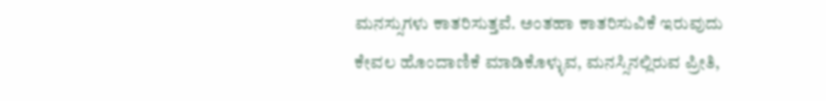ಮನಸ್ಸುಗಳು ಕಾತರಿಸುತ್ತವೆ. ಅಂತಹಾ ಕಾತರಿಸುವಿಕೆ ಇರುವುದು ಕೇವಲ ಹೊಂದಾಣಿಕೆ ಮಾಡಿಕೊಳ್ಳುವ, ಮನಸ್ಸಿನಲ್ಲಿರುವ ಪ್ರೀತಿ,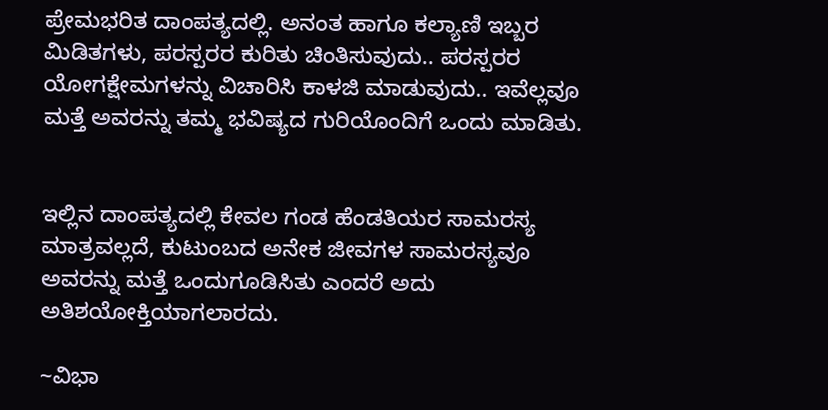ಪ್ರೇಮಭರಿತ ದಾಂಪತ್ಯದಲ್ಲಿ. ಅನಂತ ಹಾಗೂ ಕಲ್ಯಾಣಿ ಇಬ್ಬರ ಮಿಡಿತಗಳು, ಪರಸ್ಪರರ ಕುರಿತು ಚಿಂತಿಸುವುದು.. ಪರಸ್ಪರರ ಯೋಗಕ್ಷೇಮಗಳನ್ನು ವಿಚಾರಿಸಿ ಕಾಳಜಿ ಮಾಡುವುದು.. ಇವೆಲ್ಲವೂ ಮತ್ತೆ ಅವರನ್ನು ತಮ್ಮ ಭವಿಷ್ಯದ ಗುರಿಯೊಂದಿಗೆ ಒಂದು ಮಾಡಿತು.


ಇಲ್ಲಿನ ದಾಂಪತ್ಯದಲ್ಲಿ ಕೇವಲ ಗಂಡ ಹೆಂಡತಿಯರ ಸಾಮರಸ್ಯ ಮಾತ್ರವಲ್ಲದೆ, ಕುಟುಂಬದ ಅನೇಕ ಜೀವಗಳ ಸಾಮರಸ್ಯವೂ ಅವರನ್ನು ಮತ್ತೆ ಒಂದುಗೂಡಿಸಿತು ಎಂದರೆ ಅದು ಅತಿಶಯೋಕ್ತಿಯಾಗಲಾರದು.

~ವಿಭಾ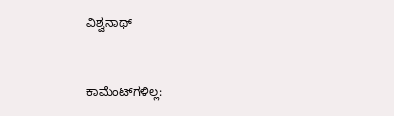ವಿಶ್ವನಾಥ್


ಕಾಮೆಂಟ್‌ಗಳಿಲ್ಲ: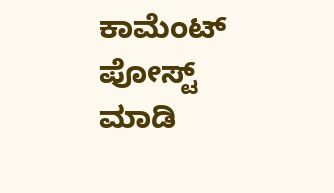ಕಾಮೆಂಟ್‌‌ ಪೋಸ್ಟ್‌ ಮಾಡಿ